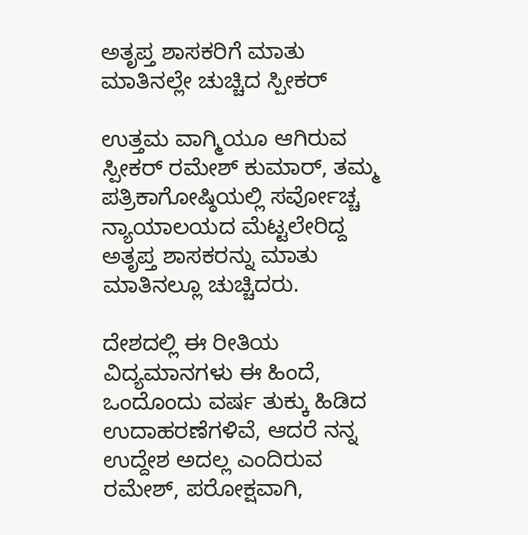ಅತೃಪ್ತ ಶಾಸಕರಿಗೆ ಮಾತು ಮಾತಿನಲ್ಲೇ ಚುಚ್ಚಿದ ಸ್ಪೀಕರ್

ಉತ್ತಮ ವಾಗ್ಮಿಯೂ ಆಗಿರುವ ಸ್ಪೀಕರ್ ರಮೇಶ್ ಕುಮಾರ್, ತಮ್ಮ ಪತ್ರಿಕಾಗೋಷ್ಠಿಯಲ್ಲಿ ಸರ್ವೋಚ್ಚ ನ್ಯಾಯಾಲಯದ ಮೆಟ್ಟಲೇರಿದ್ದ ಅತೃಪ್ತ ಶಾಸಕರನ್ನು ಮಾತು ಮಾತಿನಲ್ಲೂ ಚುಚ್ಚಿದರು.

ದೇಶದಲ್ಲಿ ಈ ರೀತಿಯ ವಿದ್ಯಮಾನಗಳು ಈ ಹಿಂದೆ, ಒಂದೊಂದು ವರ್ಷ ತುಕ್ಕು ಹಿಡಿದ ಉದಾಹರಣೆಗಳಿವೆ, ಆದರೆ ನನ್ನ ಉದ್ದೇಶ ಅದಲ್ಲ ಎಂದಿರುವ ರಮೇಶ್, ಪರೋಕ್ಷವಾಗಿ,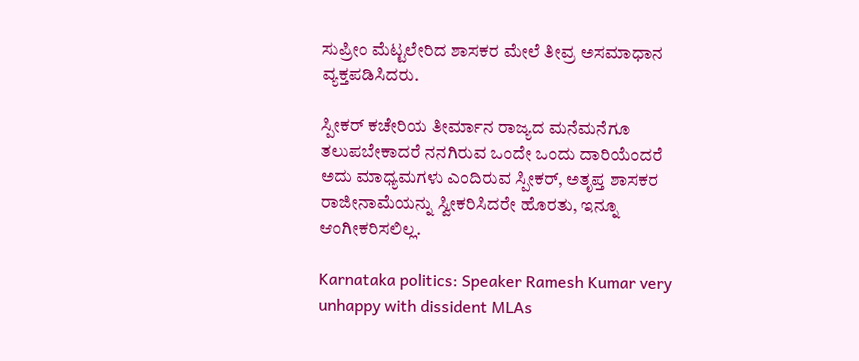ಸುಪ್ರೀಂ ಮೆಟ್ಟಲೇರಿದ ಶಾಸಕರ ಮೇಲೆ ತೀವ್ರ ಅಸಮಾಧಾನ ವ್ಯಕ್ತಪಡಿಸಿದರು.

ಸ್ಪೀಕರ್ ಕಚೇರಿಯ ತೀರ್ಮಾನ ರಾಜ್ಯದ ಮನೆಮನೆಗೂ ತಲುಪಬೇಕಾದರೆ ನನಗಿರುವ ಒಂದೇ ಒಂದು ದಾರಿಯೆಂದರೆ ಅದು ಮಾಧ್ಯಮಗಳು ಎಂದಿರುವ ಸ್ಪೀಕರ್, ಅತೃಪ್ತ ಶಾಸಕರ ರಾಜೀನಾಮೆಯನ್ನು ಸ್ವೀಕರಿಸಿದರೇ ಹೊರತು, ಇನ್ನೂ ಆಂಗೀಕರಿಸಲಿಲ್ಲ.

Karnataka politics: Speaker Ramesh Kumar very unhappy with dissident MLAs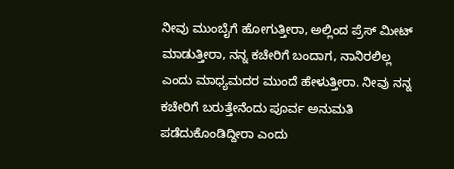ನೀವು ಮುಂಬೈಗೆ ಹೋಗುತ್ತೀರಾ, ಅಲ್ಲಿಂದ ಪ್ರೆಸ್ ಮೀಟ್ ಮಾಡುತ್ತೀರಾ, ನನ್ನ ಕಚೇರಿಗೆ ಬಂದಾಗ, ನಾನಿರಲಿಲ್ಲ ಎಂದು ಮಾಧ್ಯಮದರ ಮುಂದೆ ಹೇಳುತ್ತೀರಾ. ನೀವು ನನ್ನ ಕಚೇರಿಗೆ ಬರುತ್ತೇನೆಂದು ಪೂರ್ವ ಅನುಮತಿ ಪಡೆದುಕೊಂಡಿದ್ದೀರಾ ಎಂದು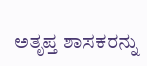ಅತೃಪ್ತ ಶಾಸಕರನ್ನು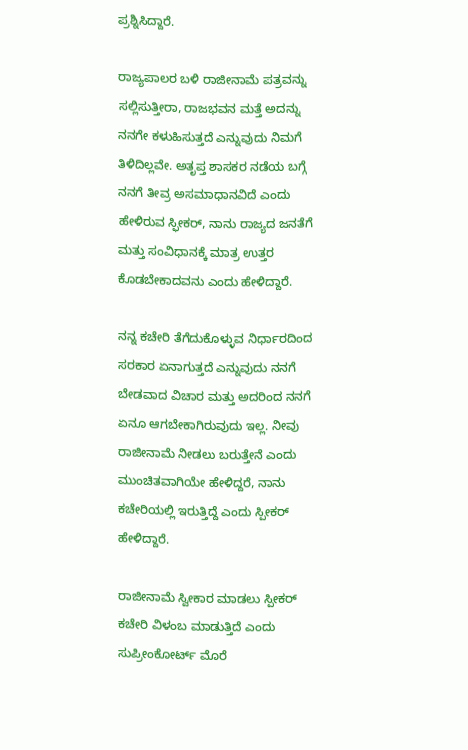ಪ್ರಶ್ನಿಸಿದ್ದಾರೆ.

ರಾಜ್ಯಪಾಲರ ಬಳಿ ರಾಜೀನಾಮೆ ಪತ್ರವನ್ನು ಸಲ್ಲಿಸುತ್ತೀರಾ, ರಾಜಭವನ ಮತ್ತೆ ಅದನ್ನು ನನಗೇ ಕಳುಹಿಸುತ್ತದೆ ಎನ್ನುವುದು ನಿಮಗೆ ತಿಳಿದಿಲ್ಲವೇ. ಅತೃಪ್ತ ಶಾಸಕರ ನಡೆಯ ಬಗ್ಗೆ ನನಗೆ ತೀವ್ರ ಅಸಮಾಧಾನವಿದೆ ಎಂದು ಹೇಳಿರುವ ಸ್ಫೀಕರ್, ನಾನು ರಾಜ್ಯದ ಜನತೆಗೆ ಮತ್ತು ಸಂವಿಧಾನಕ್ಕೆ ಮಾತ್ರ ಉತ್ತರ ಕೊಡಬೇಕಾದವನು ಎಂದು ಹೇಳಿದ್ದಾರೆ.

ನನ್ನ ಕಚೇರಿ ತೆಗೆದುಕೊಳ್ಳುವ ನಿರ್ಧಾರದಿಂದ ಸರಕಾರ ಏನಾಗುತ್ತದೆ ಎನ್ನುವುದು ನನಗೆ ಬೇಡವಾದ ವಿಚಾರ ಮತ್ತು ಅದರಿಂದ ನನಗೆ ಏನೂ ಆಗಬೇಕಾಗಿರುವುದು ಇಲ್ಲ. ನೀವು ರಾಜೀನಾಮೆ ನೀಡಲು ಬರುತ್ತೇನೆ ಎಂದು ಮುಂಚಿತವಾಗಿಯೇ ಹೇಳಿದ್ದರೆ, ನಾನು ಕಚೇರಿಯಲ್ಲಿ ಇರುತ್ತಿದ್ದೆ ಎಂದು ಸ್ಪೀಕರ್ ಹೇಳಿದ್ದಾರೆ.

ರಾಜೀನಾಮೆ ಸ್ವೀಕಾರ ಮಾಡಲು ಸ್ಪೀಕರ್ ಕಚೇರಿ ವಿಳಂಬ ಮಾಡುತ್ತಿದೆ ಎಂದು ಸುಪ್ರೀಂಕೋರ್ಟ್ ಮೊರೆ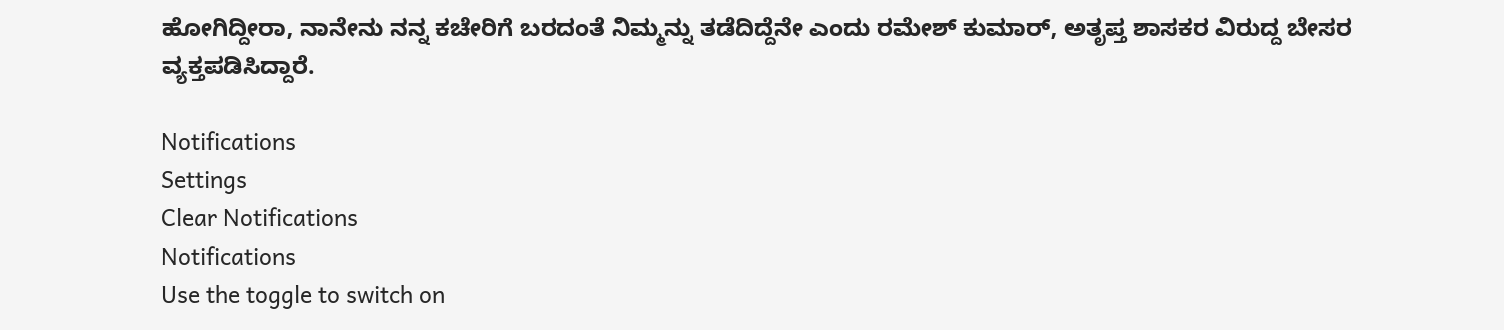ಹೋಗಿದ್ದೀರಾ, ನಾನೇನು ನನ್ನ ಕಚೇರಿಗೆ ಬರದಂತೆ ನಿಮ್ಮನ್ನು ತಡೆದಿದ್ದೆನೇ ಎಂದು ರಮೇಶ್ ಕುಮಾರ್, ಅತೃಪ್ತ ಶಾಸಕರ ವಿರುದ್ದ ಬೇಸರ ವ್ಯಕ್ತಪಡಿಸಿದ್ದಾರೆ.

Notifications
Settings
Clear Notifications
Notifications
Use the toggle to switch on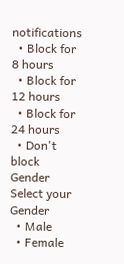notifications
  • Block for 8 hours
  • Block for 12 hours
  • Block for 24 hours
  • Don't block
Gender
Select your Gender
  • Male
  • Female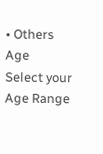• Others
Age
Select your Age Range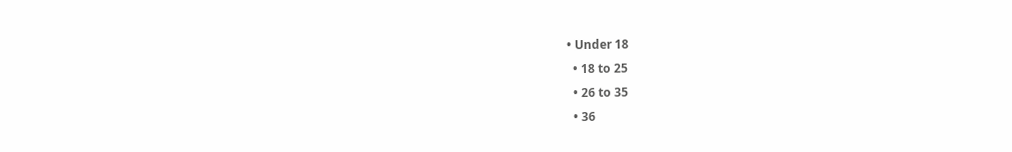• Under 18
  • 18 to 25
  • 26 to 35
  • 36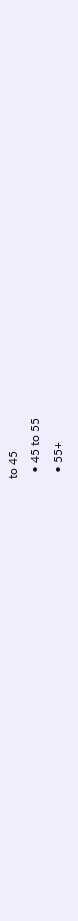to 45
  • 45 to 55
  • 55+